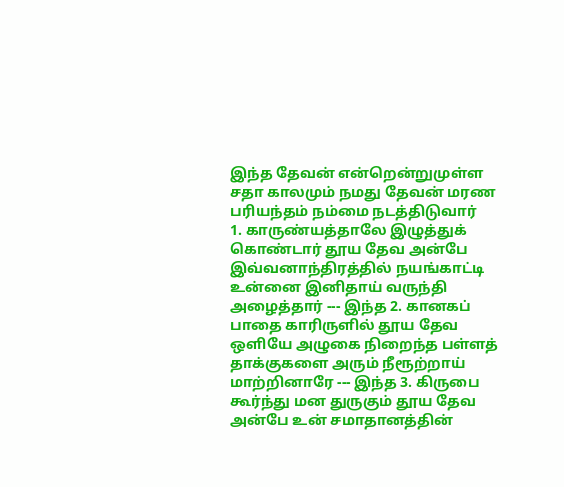இந்த தேவன் என்றென்றுமுள்ள சதா காலமும் நமது தேவன் மரண பரியந்தம் நம்மை நடத்திடுவார்
1. காருண்யத்தாலே இழுத்துக் கொண்டார் தூய தேவ அன்பே இவ்வனாந்திரத்தில் நயங்காட்டி உன்னை இனிதாய் வருந்தி அழைத்தார் --- இந்த 2. கானகப் பாதை காரிருளில் தூய தேவ ஒளியே அழுகை நிறைந்த பள்ளத் தாக்குகளை அரும் நீரூற்றாய் மாற்றினாரே --- இந்த 3. கிருபை கூர்ந்து மன துருகும் தூய தேவ அன்பே உன் சமாதானத்தின்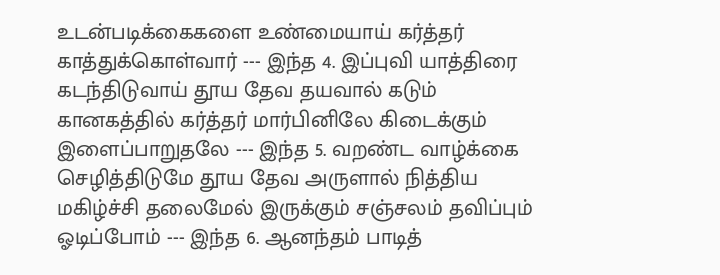உடன்படிக்கைகளை உண்மையாய் கர்த்தர் காத்துக்கொள்வார் --- இந்த 4. இப்புவி யாத்திரை கடந்திடுவாய் தூய தேவ தயவால் கடும் கானகத்தில் கர்த்தர் மார்பினிலே கிடைக்கும் இளைப்பாறுதலே --- இந்த 5. வறண்ட வாழ்க்கை செழித்திடுமே தூய தேவ அருளால் நித்திய மகிழ்ச்சி தலைமேல் இருக்கும் சஞ்சலம் தவிப்பும் ஓடிப்போம் --- இந்த 6. ஆனந்தம் பாடித்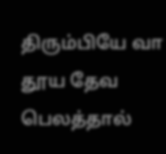திரும்பியே வா தூய தேவ பெலத்தால்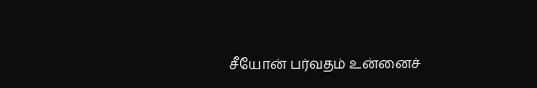சீயோன் பர்வதம் உன்னைச்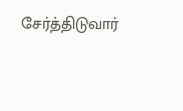சேர்த்திடுவார்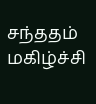சந்ததம் மகிழ்ச்சி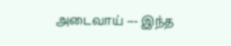அடைவாய் --- இந்த